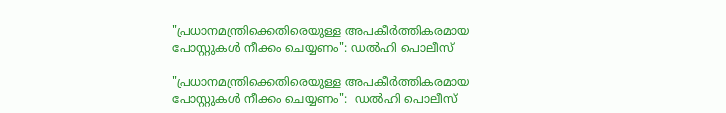"പ്രധാനമന്ത്രിക്കെതിരെയുള്ള അപകീർത്തികരമായ പോസ്റ്റുകൾ നീക്കം ചെയ്യണം": ഡൽഹി പൊലീസ്

"പ്രധാനമന്ത്രിക്കെതിരെയുള്ള അപകീർത്തികരമായ പോസ്റ്റുകൾ നീക്കം ചെയ്യണം":  ഡൽഹി പൊലീസ്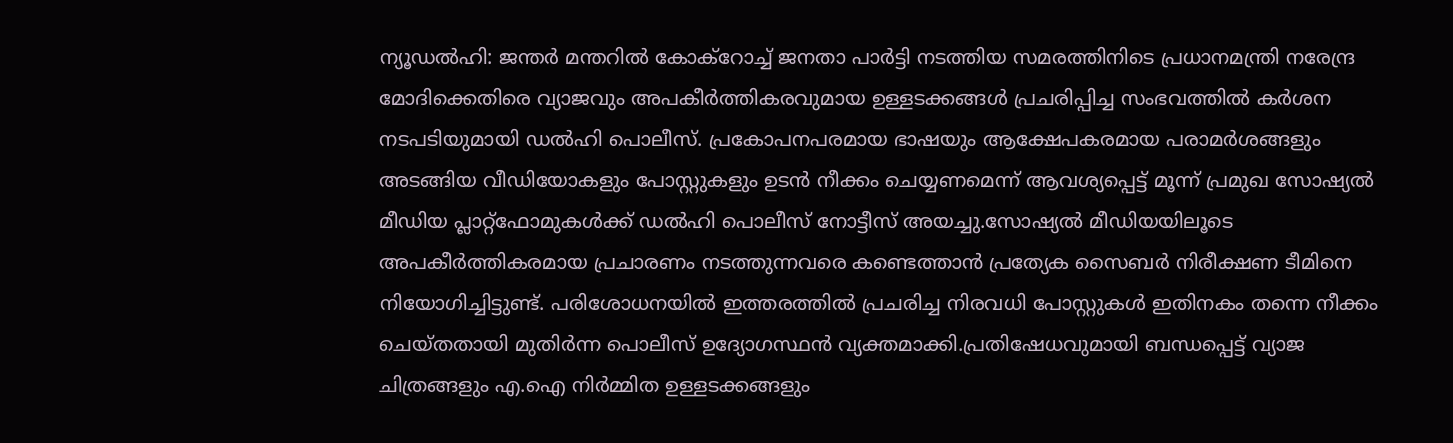ന്യൂഡൽഹി: ജന്തർ മന്തറിൽ കോക്‌റോച്ച് ജനതാ പാർട്ടി നടത്തിയ സമരത്തിനിടെ പ്രധാനമന്ത്രി നരേന്ദ്ര മോദിക്കെതിരെ വ്യാജവും അപകീർത്തികരവുമായ ഉള്ളടക്കങ്ങൾ പ്രചരിപ്പിച്ച സംഭവത്തിൽ കർശന നടപടിയുമായി ഡൽഹി പൊലീസ്. പ്രകോപനപരമായ ഭാഷയും ആക്ഷേപകരമായ പരാമർശങ്ങളും അടങ്ങിയ വീഡിയോകളും പോസ്റ്റുകളും ഉടൻ നീക്കം ചെയ്യണമെന്ന് ആവശ്യപ്പെട്ട് മൂന്ന് പ്രമുഖ സോഷ്യൽ മീഡിയ പ്ലാറ്റ്‌ഫോമുകൾക്ക് ഡൽഹി പൊലീസ് നോട്ടീസ് അയച്ചു.സോഷ്യൽ മീഡിയയിലൂടെ അപകീർത്തികരമായ പ്രചാരണം നടത്തുന്നവരെ കണ്ടെത്താൻ പ്രത്യേക സൈബർ നിരീക്ഷണ ടീമിനെ നിയോഗിച്ചിട്ടുണ്ട്. പരിശോധനയിൽ ഇത്തരത്തിൽ പ്രചരിച്ച നിരവധി പോസ്റ്റുകൾ ഇതിനകം തന്നെ നീക്കം ചെയ്തതായി മുതിർന്ന പൊലീസ് ഉദ്യോഗസ്ഥൻ വ്യക്തമാക്കി.പ്രതിഷേധവുമായി ബന്ധപ്പെട്ട് വ്യാജ ചിത്രങ്ങളും എ.ഐ നിർമ്മിത ഉള്ളടക്കങ്ങളും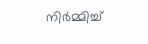നിർമ്മിച്ച്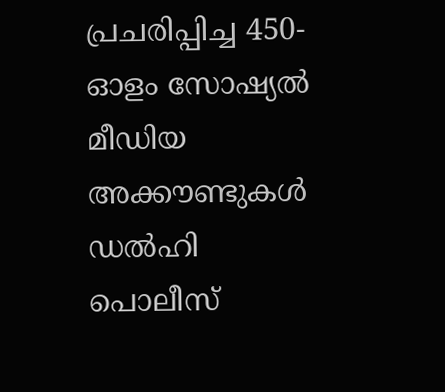പ്രചരിപ്പിച്ച 450-ഓളം സോഷ്യൽ മീഡിയ അക്കൗണ്ടുകൾ ഡൽഹി പൊലീസ്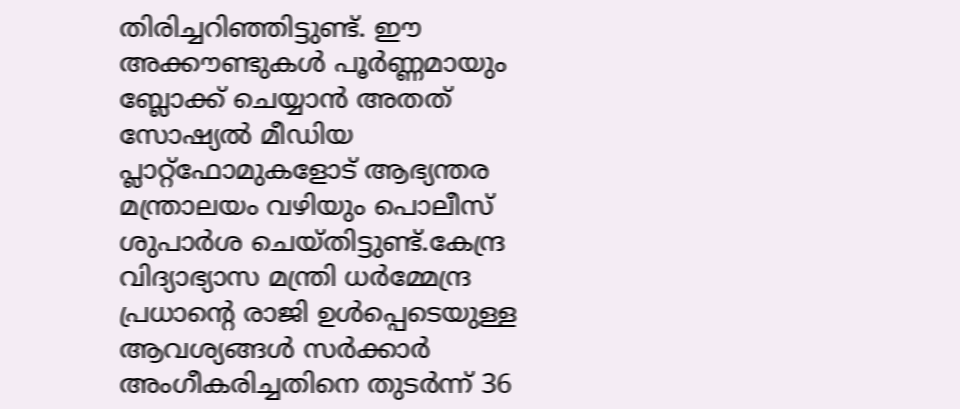തിരിച്ചറിഞ്ഞിട്ടുണ്ട്. ഈ അക്കൗണ്ടുകൾ പൂർണ്ണമായും ബ്ലോക്ക് ചെയ്യാൻ അതത് സോഷ്യൽ മീഡിയ പ്ലാറ്റ്‌ഫോമുകളോട് ആഭ്യന്തര മന്ത്രാലയം വഴിയും പൊലീസ് ശുപാർശ ചെയ്തിട്ടുണ്ട്.കേന്ദ്ര വിദ്യാഭ്യാസ മന്ത്രി ധർമ്മേന്ദ്ര പ്രധാന്റെ രാജി ഉൾപ്പെടെയുള്ള ആവശ്യങ്ങൾ സർക്കാർ അംഗീകരിച്ചതിനെ തുടർന്ന് 36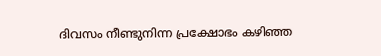ദിവസം നീണ്ടുനിന്ന പ്രക്ഷോഭം കഴിഞ്ഞ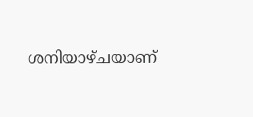ശനിയാഴ്ചയാണ്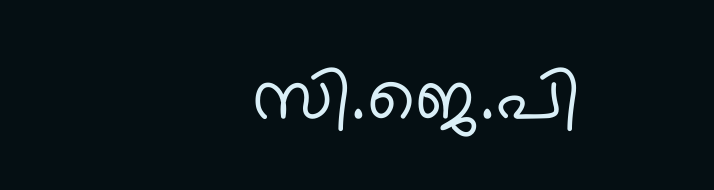സി.ജെ.പി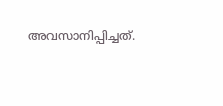അവസാനിപ്പിച്ചത്.